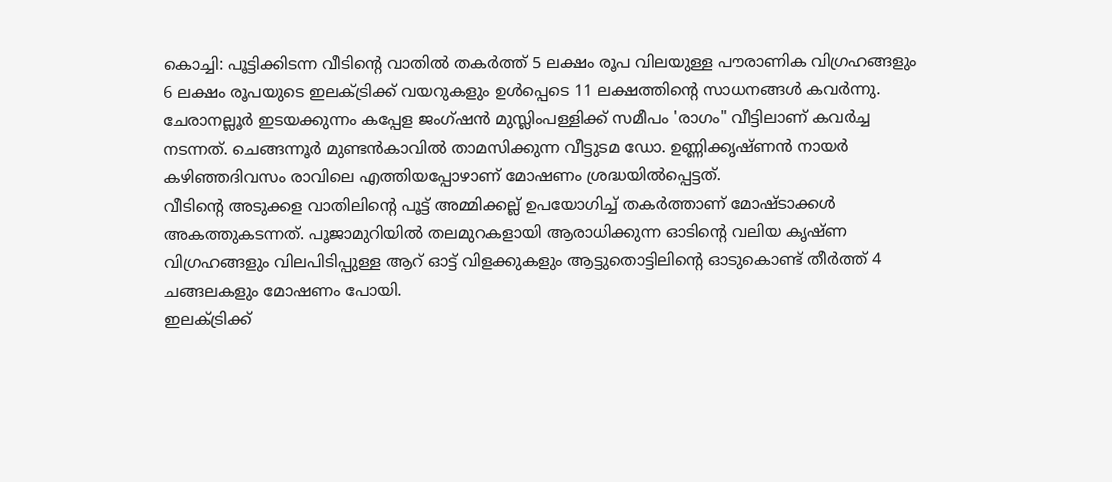കൊച്ചി: പൂട്ടിക്കിടന്ന വീടിന്റെ വാതിൽ തകർത്ത് 5 ലക്ഷം രൂപ വിലയുള്ള പൗരാണിക വിഗ്രഹങ്ങളും 6 ലക്ഷം രൂപയുടെ ഇലക്ട്രിക്ക് വയറുകളും ഉൾപ്പെടെ 11 ലക്ഷത്തിന്റെ സാധനങ്ങൾ കവർന്നു.
ചേരാനല്ലൂർ ഇടയക്കുന്നം കപ്പേള ജംഗ്ഷൻ മുസ്ലിംപള്ളിക്ക് സമീപം 'രാഗം" വീട്ടിലാണ് കവർച്ച നടന്നത്. ചെങ്ങന്നൂർ മുണ്ടൻകാവിൽ താമസിക്കുന്ന വീട്ടുടമ ഡോ. ഉണ്ണിക്കൃഷ്ണൻ നായർ കഴിഞ്ഞദിവസം രാവിലെ എത്തിയപ്പോഴാണ് മോഷണം ശ്രദ്ധയിൽപ്പെട്ടത്.
വീടിന്റെ അടുക്കള വാതിലിന്റെ പൂട്ട് അമ്മിക്കല്ല് ഉപയോഗിച്ച് തകർത്താണ് മോഷ്ടാക്കൾ അകത്തുകടന്നത്. പൂജാമുറിയിൽ തലമുറകളായി ആരാധിക്കുന്ന ഓടിന്റെ വലിയ കൃഷ്ണ വിഗ്രഹങ്ങളും വിലപിടിപ്പുള്ള ആറ് ഓട്ട് വിളക്കുകളും ആട്ടുതൊട്ടിലിന്റെ ഓടുകൊണ്ട് തീർത്ത് 4 ചങ്ങലകളും മോഷണം പോയി.
ഇലക്ട്രിക്ക്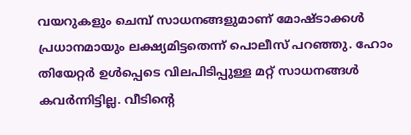വയറുകളും ചെമ്പ് സാധനങ്ങളുമാണ് മോഷ്ടാക്കൾ പ്രധാനമായും ലക്ഷ്യമിട്ടതെന്ന് പൊലീസ് പറഞ്ഞു. ഹോം തിയേറ്റർ ഉൾപ്പെടെ വിലപിടിപ്പുള്ള മറ്റ് സാധനങ്ങൾ കവർന്നിട്ടില്ല. വീടിന്റെ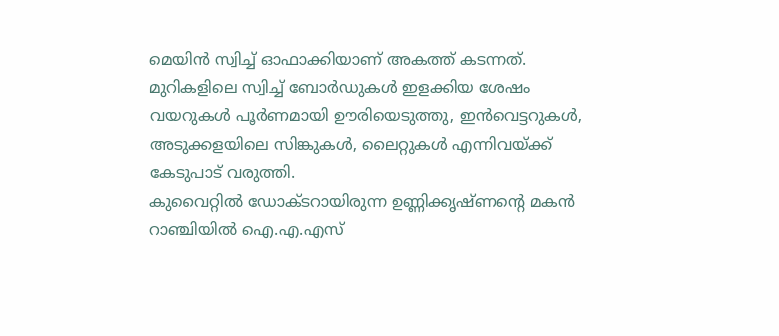മെയിൻ സ്വിച്ച് ഓഫാക്കിയാണ് അകത്ത് കടന്നത്. മുറികളിലെ സ്വിച്ച് ബോർഡുകൾ ഇളക്കിയ ശേഷം വയറുകൾ പൂർണമായി ഊരിയെടുത്തു, ഇൻവെട്ടറുകൾ, അടുക്കളയിലെ സിങ്കുകൾ, ലൈറ്റുകൾ എന്നിവയ്ക്ക് കേടുപാട് വരുത്തി.
കുവൈറ്റിൽ ഡോക്ടറായിരുന്ന ഉണ്ണിക്കൃഷ്ണന്റെ മകൻ റാഞ്ചിയിൽ ഐ.എ.എസ്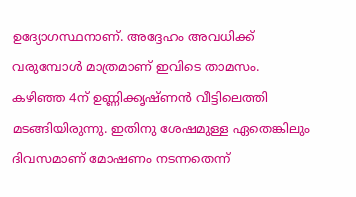ഉദ്യോഗസ്ഥനാണ്. അദ്ദേഹം അവധിക്ക് വരുമ്പോൾ മാത്രമാണ് ഇവിടെ താമസം.
കഴിഞ്ഞ 4ന് ഉണ്ണിക്കൃഷ്ണൻ വീട്ടിലെത്തി മടങ്ങിയിരുന്നു. ഇതിനു ശേഷമുള്ള ഏതെങ്കിലും ദിവസമാണ് മോഷണം നടന്നതെന്ന്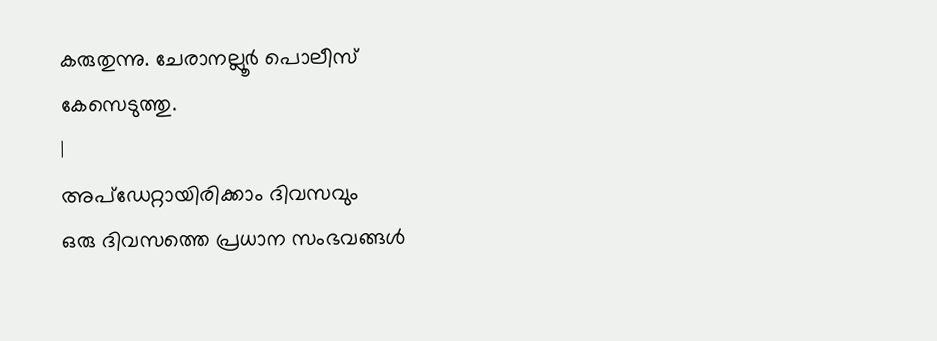കരുതുന്നു. ചേരാനല്ലൂർ പൊലീസ് കേസെടുത്തു.
|
അപ്ഡേറ്റായിരിക്കാം ദിവസവും
ഒരു ദിവസത്തെ പ്രധാന സംഭവങ്ങൾ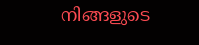നിങ്ങളുടെ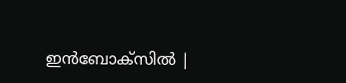ഇൻബോക്സിൽ |